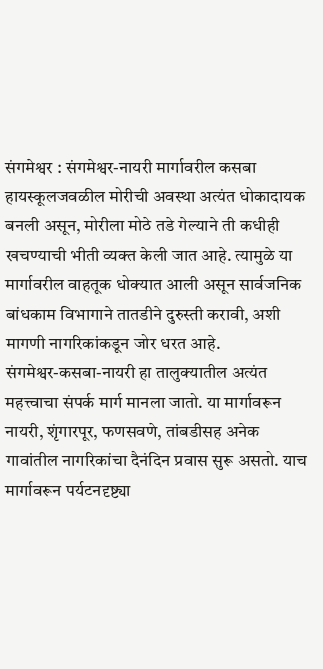संगमेश्वर : संगमेश्वर-नायरी मार्गावरील कसबा
हायस्कूलजवळील मोरीची अवस्था अत्यंत धोकादायक बनली असून, मोरीला मोठे तडे गेल्याने ती कधीही खचण्याची भीती व्यक्त केली जात आहे. त्यामुळे या मार्गावरील वाहतूक धोक्यात आली असून सार्वजनिक बांधकाम विभागाने तातडीने दुरुस्ती करावी, अशी मागणी नागरिकांकडून जोर धरत आहे.
संगमेश्वर-कसबा-नायरी हा तालुक्यातील अत्यंत महत्त्वाचा संपर्क मार्ग मानला जातो. या मार्गावरून नायरी, शृंगारपूर, फणसवणे, तांबडीसह अनेक गावांतील नागरिकांचा दैनंदिन प्रवास सुरू असतो. याच मार्गावरून पर्यटनदृष्ट्या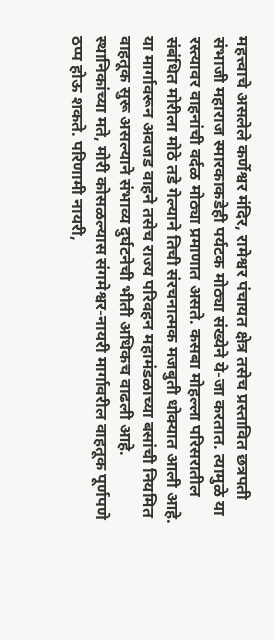महत्त्वाचे असलेले कर्णेश्वर मंदिर, रामेश्वर पंचायत क्षेत्र तसेच प्रस्तावित छत्रपती संभाजी महाराज स्मारकाकडेही पर्यटक मोठ्या संख्येने ये-जा करतात. त्यामुळे या रस्त्यावर वाहनांची वर्दळ मोठ्या प्रमाणात असते. कसबा मोहल्ला परिसरातील संबंधित मोरीला मोठे तडे गेल्याने तिची संरचनात्मक मजबुती धोक्यात आली आहे. या मार्गावरून अवजड वाहने तसेच राज्य परिवहन महामंडळाच्या बसांची नियमित वाहतूक सुरू असल्याने संभाव्य दुर्घटनेची भीती अधिकच वाढली आहे.
स्थानिकांच्या मते, मोरी कोसळल्यास संगमेश्वर-नायरी मार्गावरील वाहतूक पूर्णपणे ठप्प होऊ शकते. परिणामी नायरी,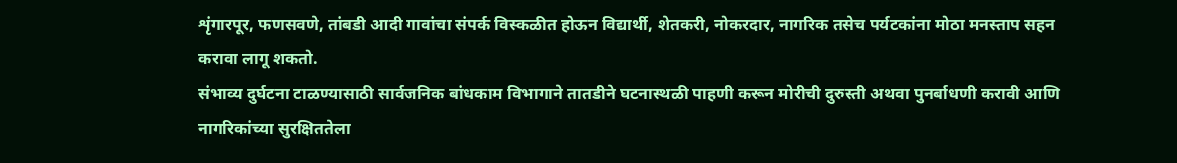शृंगारपूर, फणसवणे, तांबडी आदी गावांचा संपर्क विस्कळीत होऊन विद्यार्थी, शेतकरी, नोकरदार, नागरिक तसेच पर्यटकांना मोठा मनस्ताप सहन करावा लागू शकतो.
संभाव्य दुर्घटना टाळण्यासाठी सार्वजनिक बांधकाम विभागाने तातडीने घटनास्थळी पाहणी करून मोरीची दुरुस्ती अथवा पुनर्बाधणी करावी आणि नागरिकांच्या सुरक्षिततेला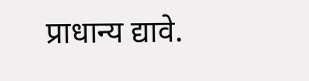प्राधान्य द्यावे.